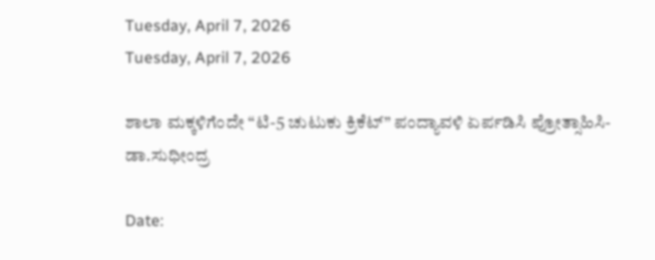Tuesday, April 7, 2026
Tuesday, April 7, 2026

ಶಾಲಾ ಮಕ್ಕಳಿಗೆಂದೇ “ಟಿ-5 ಚುಟುಕು ಕ್ರಿಕೆಟ್” ಪಂದ್ಯಾವಳಿ ಏರ್ಪಡಿಸಿ ಪ್ರೋತ್ಸಾಹಿಸಿ- ಡಾ.ಸುಧೀಂದ್ರ

Date: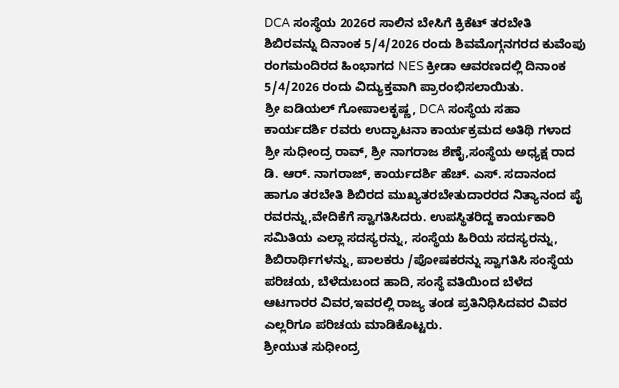DCA ಸಂಸ್ಥೆಯ 2026ರ ಸಾಲಿನ ಬೇಸಿಗೆ ಕ್ರಿಕೆಟ್ ತರಬೇತಿ ಶಿಬಿರವನ್ನು ದಿನಾಂಕ 5/4/2026 ರಂದು ಶಿವಮೊಗ್ಗನಗರದ ಕುವೆಂಪು ರಂಗಮಂದಿರದ ಹಿಂಭಾಗದ NES ಕ್ರೀಡಾ ಆವರಣದಲ್ಲಿ ದಿನಾಂಕ 5/4/2026 ರಂದು ವಿದ್ಯುಕ್ತವಾಗಿ ಪ್ರಾರಂಭಿಸಲಾಯಿತು.
ಶ್ರೀ ಐಡಿಯಲ್ ಗೋಪಾಲಕೃಷ್ಣ, DCA ಸಂಸ್ಥೆಯ ಸಹಾ ಕಾರ್ಯದರ್ಶಿ ರವರು ಉದ್ಘಾಟನಾ ಕಾರ್ಯಕ್ರಮದ ಅತಿಥಿ ಗಳಾದ ಶ್ರೀ ಸುಧೀಂದ್ರ ರಾವ್, ಶ್ರೀ ನಾಗರಾಜ ಶೆಣೈ,ಸಂಸ್ಥೆಯ ಅಧ್ಯಕ್ಷ ರಾದ ಡಿ. ಆರ್. ನಾಗರಾಜ್, ಕಾರ್ಯದರ್ಶಿ ಹೆಚ್. ಎಸ್. ಸದಾನಂದ ಹಾಗೂ ತರಬೇತಿ ಶಿಬಿರದ ಮುಖ್ಯತರಬೇತುದಾರರದ ನಿತ್ಯಾನಂದ ಪೈ ರವರನ್ನು,ವೇದಿಕೆಗೆ ಸ್ವಾಗತಿಸಿದರು. ಉಪಸ್ಥಿತರಿದ್ದ ಕಾರ್ಯಕಾರಿ ಸಮಿತಿಯ ಎಲ್ಲಾ ಸದಸ್ಯರನ್ನು, ಸಂಸ್ಥೆಯ ಹಿರಿಯ ಸದಸ್ಯರನ್ನು, ಶಿಬಿರಾರ್ಥಿಗಳನ್ನು, ಪಾಲಕರು /ಪೋಷಕರನ್ನು ಸ್ವಾಗತಿಸಿ ಸಂಸ್ಥೆಯ ಪರಿಚಯ, ಬೆಳೆದುಬಂದ ಹಾದಿ, ಸಂಸ್ಥೆ ವತಿಯಿಂದ ಬೆಳೆದ ಆಟಗಾರರ ವಿವರ,ಇವರಲ್ಲಿ ರಾಜ್ಯ ತಂಡ ಪ್ರತಿನಿಧಿಸಿದವರ ವಿವರ ಎಲ್ಲರಿಗೂ ಪರಿಚಯ ಮಾಡಿಕೊಟ್ಟರು.
ಶ್ರೀಯುತ ಸುಧೀಂದ್ರ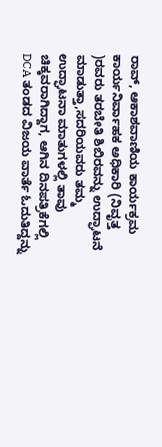ರಾವ್, ಆಕಾಶವಾಣಿಯ ಕಾರ್ಯಕ್ರಮ ಕಾರ್ಯನಿರ್ವಾಹಕ ಅಧಿಕಾರಿ (ನಿವೃತ್ತ )ರವರು ತರಬೇತಿ ಶಿಬಿರವನ್ನು ಉದ್ಘಾಟನೆ ಮಾಡುತ್ತಾ,ಸದರಿಯವರು ತಮ್ಮ ಉದ್ಘಾಟನಾ ಮಾತುಗಳಲ್ಲಿ ತಾವು ಚಿಕ್ಕವರಾಗಿದ್ದಾಗ, ಆಗಿನ ದಿನಪತ್ರಿಕೆಗಲ್ಲಿ DCA ತಂಡದ ವಿಜಯ ವಾರ್ತೆ ಓದುತಿದ್ದನ್ನು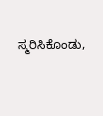ಸ್ಮರಿಸಿಕೊಂಡು,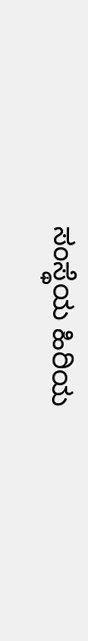ಸಂಸ್ಥೆಯ ಹಿರಿಯ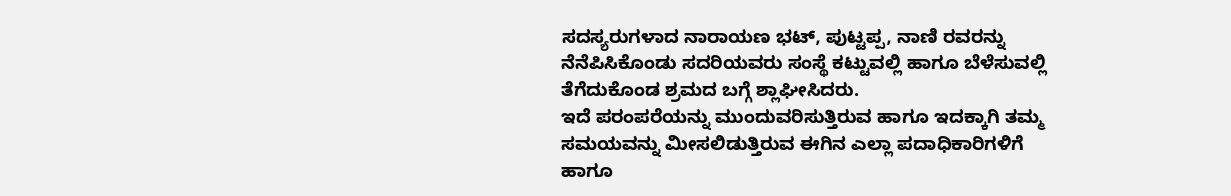ಸದಸ್ಯರುಗಳಾದ ನಾರಾಯಣ ಭಟ್, ಪುಟ್ಟಪ್ಪ, ನಾಣಿ ರವರನ್ನು ನೆನೆಪಿಸಿಕೊಂಡು ಸದರಿಯವರು ಸಂಸ್ಥೆ ಕಟ್ಟುವಲ್ಲಿ ಹಾಗೂ ಬೆಳೆಸುವಲ್ಲಿ ತೆಗೆದುಕೊಂಡ ಶ್ರಮದ ಬಗ್ಗೆ ಶ್ಲಾಘೀಸಿದರು.
ಇದೆ ಪರಂಪರೆಯನ್ನು ಮುಂದುವರಿಸುತ್ತಿರುವ ಹಾಗೂ ಇದಕ್ಕಾಗಿ ತಮ್ಮ ಸಮಯವನ್ನು ಮೀಸಲಿಡುತ್ತಿರುವ ಈಗಿನ ಎಲ್ಲಾ ಪದಾಧಿಕಾರಿಗಳಿಗೆ ಹಾಗೂ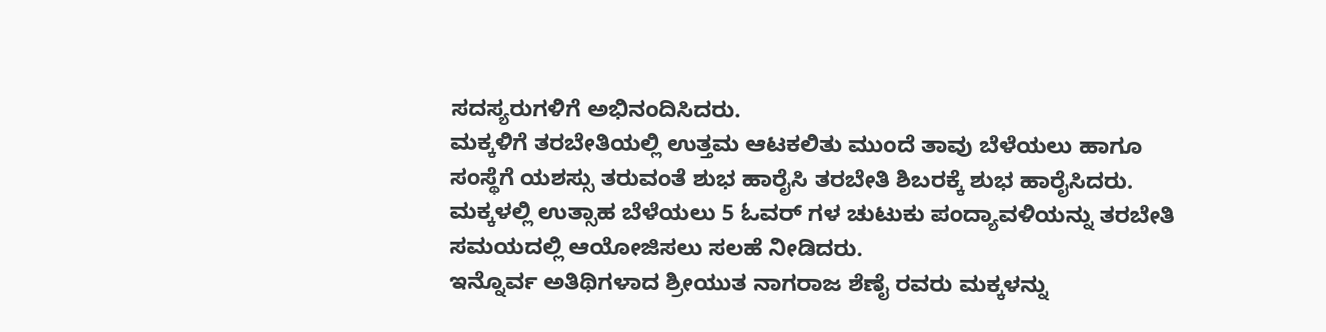ಸದಸ್ಯರುಗಳಿಗೆ ಅಭಿನಂದಿಸಿದರು.
ಮಕ್ಕಳಿಗೆ ತರಬೇತಿಯಲ್ಲಿ ಉತ್ತಮ ಆಟಕಲಿತು ಮುಂದೆ ತಾವು ಬೆಳೆಯಲು ಹಾಗೂ ಸಂಸ್ಥೆಗೆ ಯಶಸ್ಸು ತರುವಂತೆ ಶುಭ ಹಾರೈಸಿ ತರಬೇತಿ ಶಿಬರಕ್ಕೆ ಶುಭ ಹಾರೈಸಿದರು.
ಮಕ್ಕಳಲ್ಲಿ ಉತ್ಸಾಹ ಬೆಳೆಯಲು 5 ಓವರ್ ಗಳ ಚುಟುಕು ಪಂದ್ಯಾವಳಿಯನ್ನು ತರಬೇತಿ ಸಮಯದಲ್ಲಿ ಆಯೋಜಿಸಲು ಸಲಹೆ ನೀಡಿದರು.
ಇನ್ನೊರ್ವ ಅತಿಥಿಗಳಾದ ಶ್ರೀಯುತ ನಾಗರಾಜ ಶೆಣೈ ರವರು ಮಕ್ಕಳನ್ನು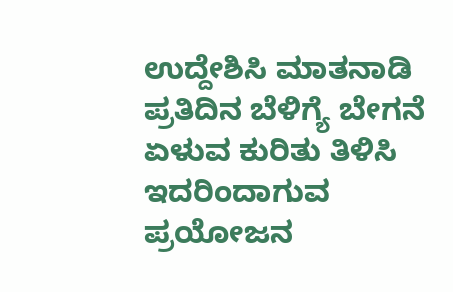ಉದ್ದೇಶಿಸಿ ಮಾತನಾಡಿ ಪ್ರತಿದಿನ ಬೆಳಿಗ್ಯೆ ಬೇಗನೆ ಏಳುವ ಕುರಿತು ತಿಳಿಸಿ ಇದರಿಂದಾಗುವ ಪ್ರಯೋಜನ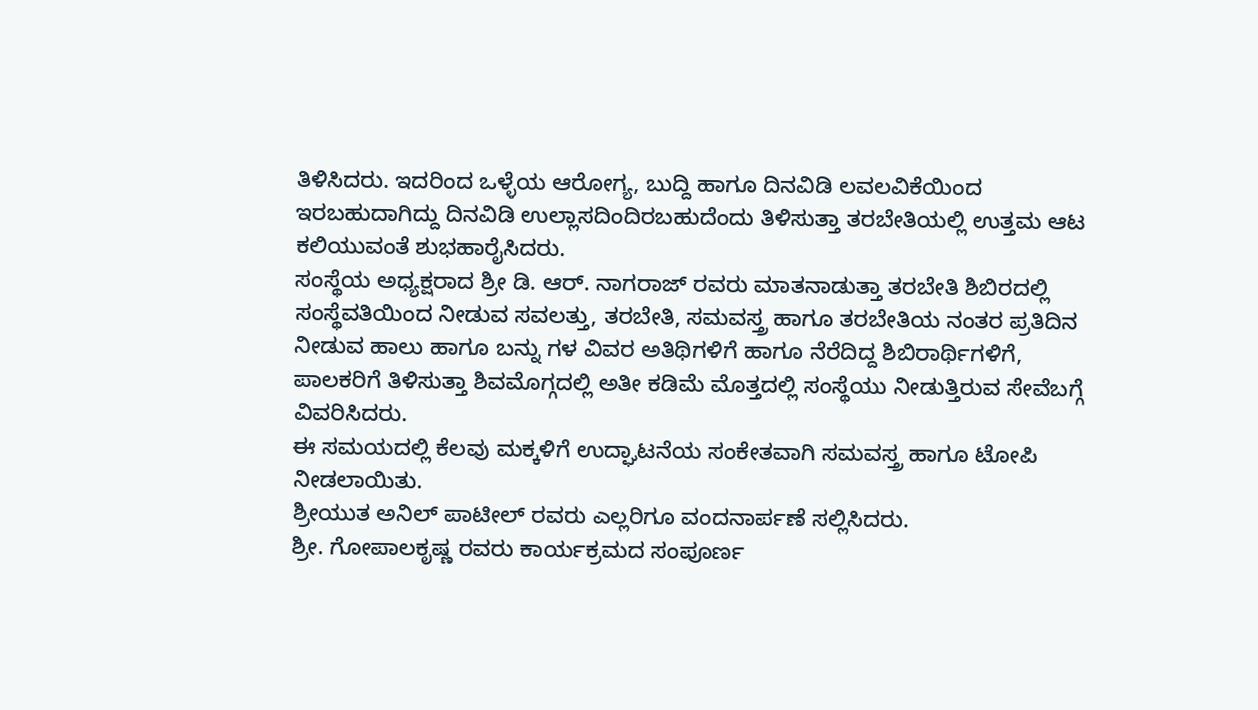ತಿಳಿಸಿದರು. ಇದರಿಂದ ಒಳ್ಳೆಯ ಆರೋಗ್ಯ, ಬುದ್ದಿ ಹಾಗೂ ದಿನವಿಡಿ ಲವಲವಿಕೆಯಿಂದ ಇರಬಹುದಾಗಿದ್ದು ದಿನವಿಡಿ ಉಲ್ಲಾಸದಿಂದಿರಬಹುದೆಂದು ತಿಳಿಸುತ್ತಾ ತರಬೇತಿಯಲ್ಲಿ ಉತ್ತಮ ಆಟ ಕಲಿಯುವಂತೆ ಶುಭಹಾರೈಸಿದರು.
ಸಂಸ್ಥೆಯ ಅಧ್ಯಕ್ಷರಾದ ಶ್ರೀ ಡಿ. ಆರ್. ನಾಗರಾಜ್ ರವರು ಮಾತನಾಡುತ್ತಾ ತರಬೇತಿ ಶಿಬಿರದಲ್ಲಿ ಸಂಸ್ಥೆವತಿಯಿಂದ ನೀಡುವ ಸವಲತ್ತು, ತರಬೇತಿ, ಸಮವಸ್ತ್ರ ಹಾಗೂ ತರಬೇತಿಯ ನಂತರ ಪ್ರತಿದಿನ ನೀಡುವ ಹಾಲು ಹಾಗೂ ಬನ್ನು ಗಳ ವಿವರ ಅತಿಥಿಗಳಿಗೆ ಹಾಗೂ ನೆರೆದಿದ್ದ ಶಿಬಿರಾರ್ಥಿಗಳಿಗೆ, ಪಾಲಕರಿಗೆ ತಿಳಿಸುತ್ತಾ ಶಿವಮೊಗ್ಗದಲ್ಲಿ ಅತೀ ಕಡಿಮೆ ಮೊತ್ತದಲ್ಲಿ ಸಂಸ್ಥೆಯು ನೀಡುತ್ತಿರುವ ಸೇವೆಬಗ್ಗೆ ವಿವರಿಸಿದರು.
ಈ ಸಮಯದಲ್ಲಿ ಕೆಲವು ಮಕ್ಕಳಿಗೆ ಉದ್ಘಾಟನೆಯ ಸಂಕೇತವಾಗಿ ಸಮವಸ್ತ್ರ ಹಾಗೂ ಟೋಪಿ ನೀಡಲಾಯಿತು.
ಶ್ರೀಯುತ ಅನಿಲ್ ಪಾಟೀಲ್ ರವರು ಎಲ್ಲರಿಗೂ ವಂದನಾರ್ಪಣೆ ಸಲ್ಲಿಸಿದರು.
ಶ್ರೀ. ಗೋಪಾಲಕೃಷ್ಣ ರವರು ಕಾರ್ಯಕ್ರಮದ ಸಂಪೂರ್ಣ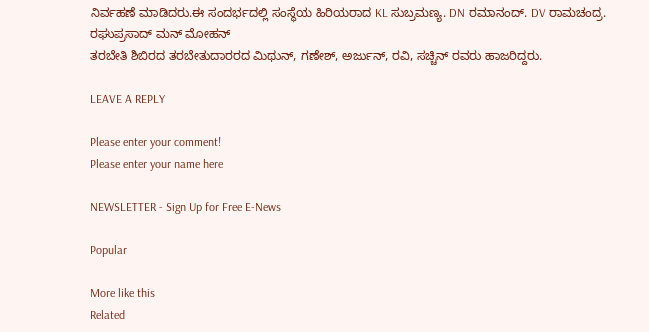ನಿರ್ವಹಣೆ ಮಾಡಿದರು.ಈ ಸಂದರ್ಭದಲ್ಲಿ ಸಂಸ್ಥೆಯ ಹಿರಿಯರಾದ KL ಸುಬ್ರಮಣ್ಯ. DN ರಮಾನಂದ್. DV ರಾಮಚಂದ್ರ. ರಘುಪ್ರಸಾದ್ ಮನ್ ಮೋಹನ್
ತರಬೇತಿ ಶಿಬಿರದ ತರಬೇತುದಾರರದ ಮಿಥುನ್, ಗಣೇಶ್, ಅರ್ಜುನ್, ರವಿ, ಸಚ್ಚಿನ್ ರವರು ಹಾಜರಿದ್ದರು.

LEAVE A REPLY

Please enter your comment!
Please enter your name here

NEWSLETTER - Sign Up for Free E-News

Popular

More like this
Related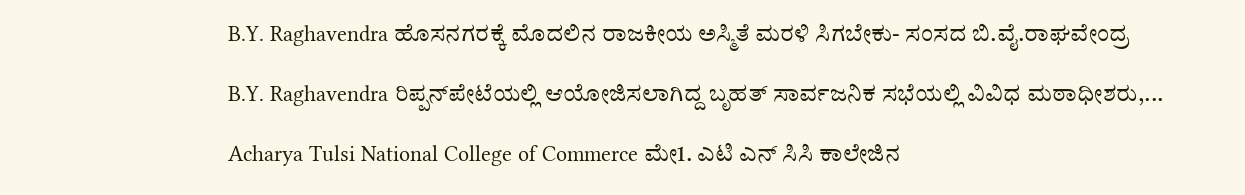B.Y. Raghavendra ಹೊಸನಗರಕ್ಕೆ ಮೊದಲಿನ ರಾಜಕೀಯ ಅಸ್ಮಿತೆ ಮರಳಿ ಸಿಗಬೇಕು- ಸಂಸದ ಬಿ.ವೈ.ರಾಘವೇಂದ್ರ

B.Y. Raghavendra ರಿಪ್ಪನ್‌ಪೇಟೆಯಲ್ಲಿ ಆಯೋಜಿಸಲಾಗಿದ್ದ ಬೃಹತ್ ಸಾರ್ವಜನಿಕ ಸಭೆಯಲ್ಲಿ ವಿವಿಧ ಮಠಾಧೀಶರು,...

Acharya Tulsi National College of Commerce ಮೇ1. ಎಟಿ ಎನ್ ಸಿಸಿ ಕಾಲೇಜಿನ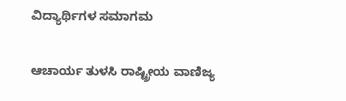ವಿದ್ಯಾರ್ಥಿಗಳ ಸಮಾಗಮ

ಆಚಾರ್ಯ ತುಳಸಿ ರಾಷ್ಟ್ರೀಯ ವಾಣಿಜ್ಯ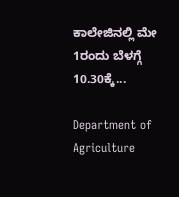ಕಾಲೇಜಿನಲ್ಲಿ ಮೇ 1ರಂದು ಬೆಳಗ್ಗೆ 10.30ಕ್ಕೆ...

Department of Agriculture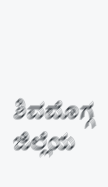ಶಿವಮೊಗ್ಗ ಜಿಲ್ಲೆಯ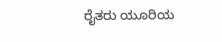ರೈತರು ಯೂರಿಯ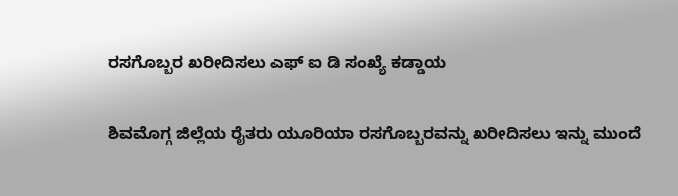ರಸಗೊಬ್ಬರ ಖರೀದಿಸಲು ಎಫ್ ಐ ಡಿ ಸಂಖ್ಯೆ ಕಡ್ಡಾಯ

ಶಿವಮೊಗ್ಗ ಜಿಲ್ಲೆಯ ರೈತರು ಯೂರಿಯಾ ರಸಗೊಬ್ಬರವನ್ನು ಖರೀದಿಸಲು ಇನ್ನು ಮುಂದೆ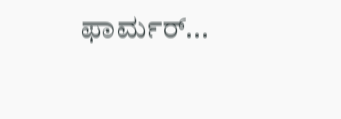ಫಾರ್ಮರ್...